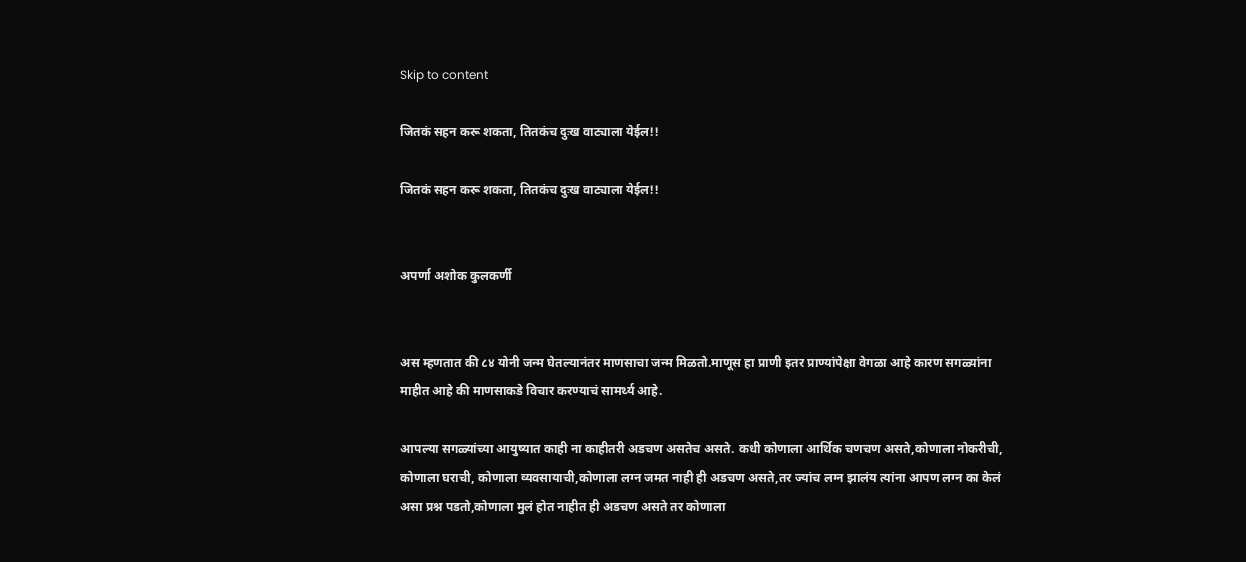Skip to content

जितकं सहन करू शकता, तितकंच दुःख वाट्याला येईल!!

जितकं सहन करू शकता, तितकंच दुःख वाट्याला येईल!!


अपर्णा अशोक कुलकर्णी


अस म्हणतात की ८४ योनी जन्म घेतल्यानंतर माणसाचा जन्म मिळतो.माणूस हा प्राणी इतर प्राण्यांपेक्षा वेगळा आहे कारण सगळ्यांना माहीत आहे की माणसाकडे विचार करण्याचं सामर्थ्य आहे.

आपल्या सगळ्यांच्या आयुष्यात काही ना काहीतरी अडचण असतेच असते. कधी कोणाला आर्थिक चणचण असते,कोणाला नोकरीची, कोणाला घराची, कोणाला व्यवसायाची,कोणाला लग्न जमत नाही ही अडचण असते,तर ज्यांच लग्न झालंय त्यांना आपण लग्न का केलं असा प्रश्न पडतो,कोणाला मुलं होत नाहीत ही अडचण असते तर कोणाला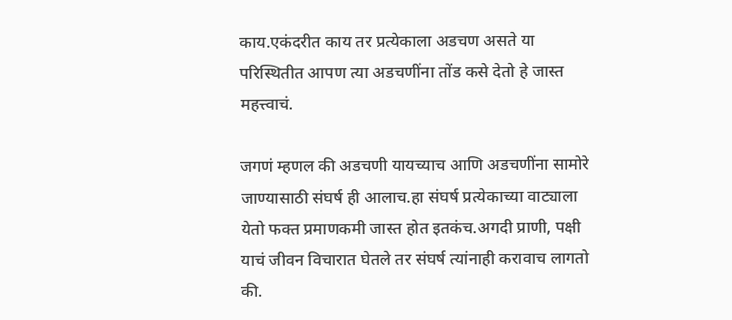काय.एकंदरीत काय तर प्रत्येकाला अडचण असते या परिस्थितीत आपण त्या अडचणींना तोंड कसे देतो हे जास्त महत्त्वाचं.

जगणं म्हणल की अडचणी यायच्याच आणि अडचणींना सामोरे जाण्यासाठी संघर्ष ही आलाच.हा संघर्ष प्रत्येकाच्या वाट्याला येतो फक्त प्रमाणकमी जास्त होत इतकंच.अगदी प्राणी, पक्षी याचं जीवन विचारात घेतले तर संघर्ष त्यांनाही करावाच लागतो की.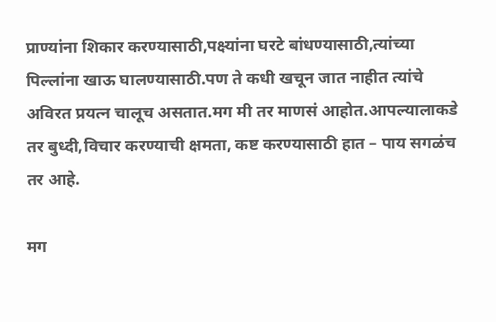प्राण्यांना शिकार करण्यासाठी,पक्ष्यांना घरटे बांधण्यासाठी,त्यांच्या पिल्लांना खाऊ घालण्यासाठी.पण ते कधी खचून जात नाहीत त्यांचे अविरत प्रयत्न चालूच असतात.मग मी तर माणसं आहोत.आपल्यालाकडे तर बुध्दी,विचार करण्याची क्षमता, कष्ट करण्यासाठी हात – पाय सगळंच तर आहे.

मग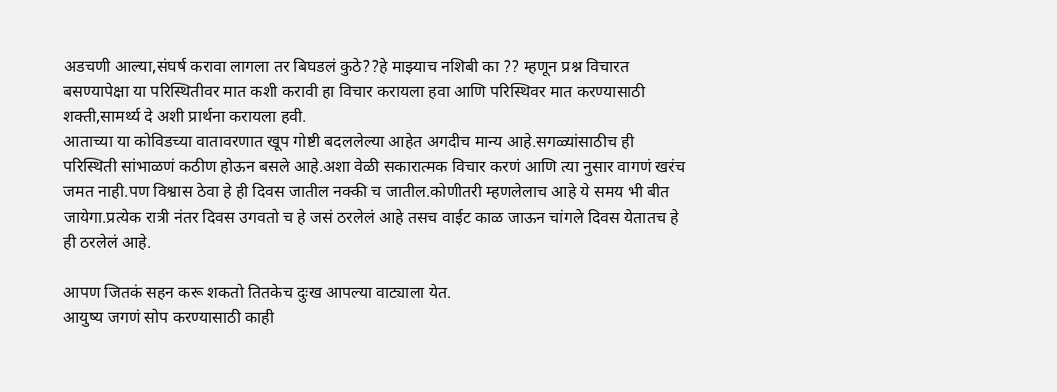अडचणी आल्या,संघर्ष करावा लागला तर बिघडलं कुठे??हे माझ्याच नशिबी का ?? म्हणून प्रश्न विचारत बसण्यापेक्षा या परिस्थितीवर मात कशी करावी हा विचार करायला हवा आणि परिस्थिवर मात करण्यासाठी शक्ती,सामर्थ्य दे अशी प्रार्थना करायला हवी.
आताच्या या कोविडच्या वातावरणात खूप गोष्टी बदललेल्या आहेत अगदीच मान्य आहे.सगळ्यांसाठीच ही परिस्थिती सांभाळणं कठीण होऊन बसले आहे.अशा वेळी सकारात्मक विचार करणं आणि त्या नुसार वागणं खरंच जमत नाही.पण विश्वास ठेवा हे ही दिवस जातील नक्की च जातील.कोणीतरी म्हणलेलाच आहे ये समय भी बीत जायेगा.प्रत्येक रात्री नंतर दिवस उगवतो च हे जसं ठरलेलं आहे तसच वाईट काळ जाऊन चांगले दिवस येतातच हे ही ठरलेलं आहे.

आपण जितकं सहन करू शकतो तितकेच दुःख आपल्या वाट्याला येत.
आयुष्य जगणं सोप करण्यासाठी काही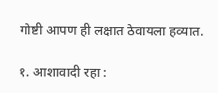गोष्टी आपण ही लक्षात ठेवायला हव्यात.

१. आशावादी रहा :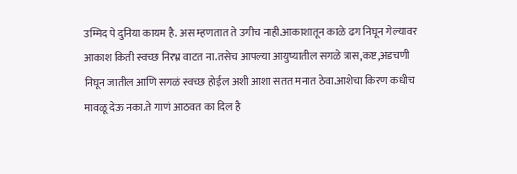उम्मिद पे दुनिया कायम है. अस म्हणतात ते उगीच नाही.आकाशातून काळे ढग निघून गेल्यावर आकाश किती स्वच्छ निरभ्र वाटत ना.तसेच आपल्या आयुष्यातील सगळे त्रास,कष्ट,अडचणी निघून जातील आणि सगळं स्वच्छ होईल अशी आशा सतत मनात ठेवा.आशेचा किरण कधीच मावळू देऊ नका.ते गाणं आठवत का दिल है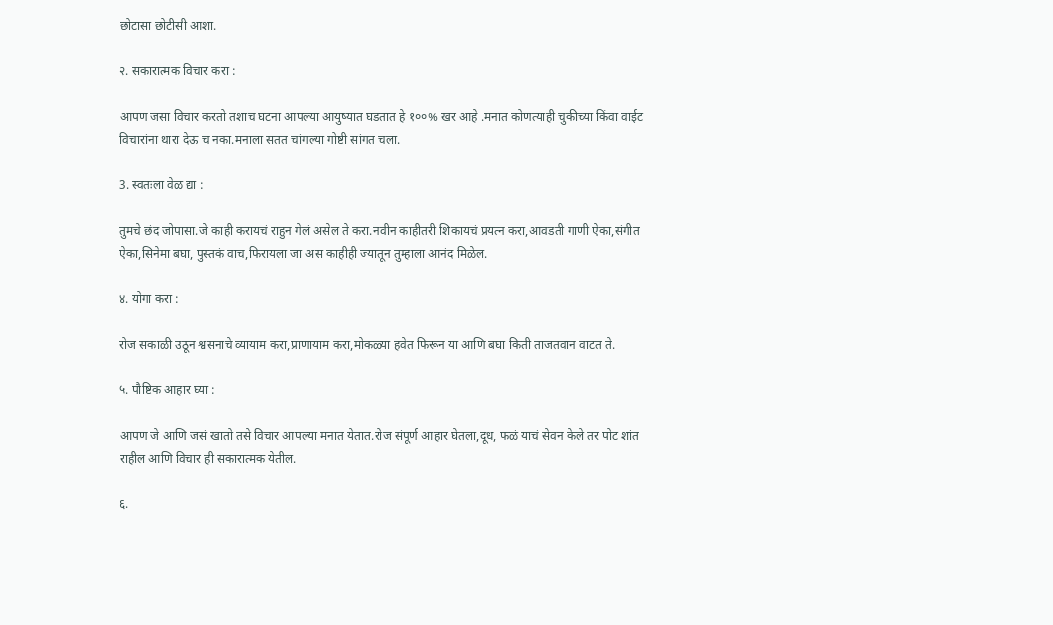छोटासा छोटीसी आशा.

२. सकारात्मक विचार करा :

आपण जसा विचार करतो तशाच घटना आपल्या आयुष्यात घडतात हे १००% खर आहे .मनात कोणत्याही चुकीच्या किंवा वाईट विचारांना थारा देऊ च नका.मनाला सतत चांगल्या गोष्टी सांगत चला.

3. स्वतःला वेळ द्या :

तुमचे छंद जोपासा.जे काही करायचं राहुन गेलं असेल ते करा.नवीन काहीतरी शिकायचं प्रयत्न करा,आवडती गाणी ऐका,संगीत ऐका,सिनेमा बघा, पुस्तकं वाच,फिरायला जा अस काहीही ज्यातून तुम्हाला आनंद मिळेल.

४. योगा करा :

रोज सकाळी उठून श्वसनाचे व्यायाम करा,प्राणायाम करा,मोकळ्या हवेत फिरून या आणि बघा किती ताजतवान वाटत ते.

५. पौष्टिक आहार घ्या :

आपण जे आणि जसं खातो तसे विचार आपल्या मनात येतात.रोज संपूर्ण आहार घेतला,दूध, फळं याचं सेवन केले तर पोट शांत राहील आणि विचार ही सकारात्मक येतील.

६.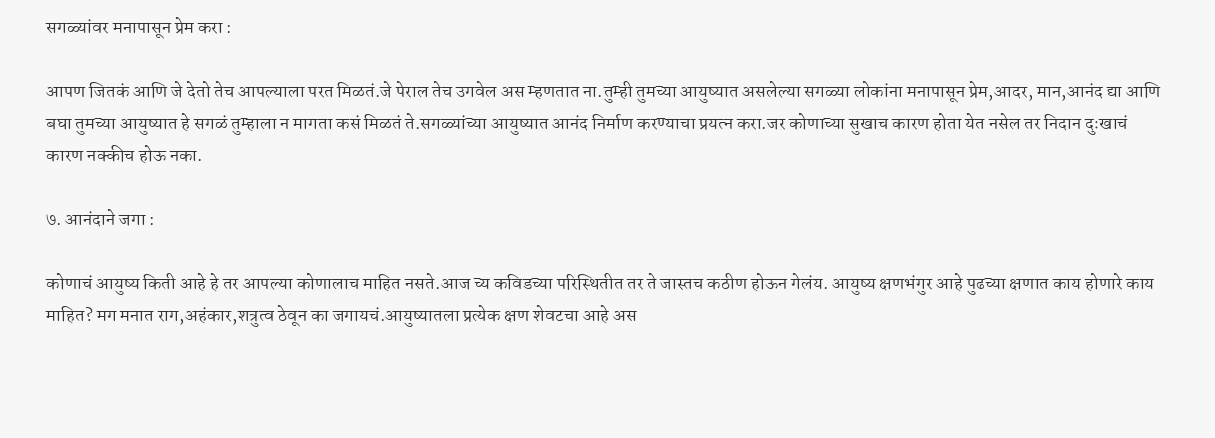सगळ्यांवर मनापासून प्रेम करा :

आपण जितकं आणि जे देतो तेच आपल्याला परत मिळतं.जे पेराल तेच उगवेल अस म्हणतात ना.तुम्ही तुमच्या आयुष्यात असलेल्या सगळ्या लोकांना मनापासून प्रेम,आदर, मान,आनंद द्या आणि बघा तुमच्या आयुष्यात हे सगळं तुम्हाला न मागता कसं मिळतं ते.सगळ्यांच्या आयुष्यात आनंद निर्माण करण्याचा प्रयत्न करा.जर कोणाच्या सुखाच कारण होता येत नसेल तर निदान दुःखाचं कारण नक्कीच होऊ नका.

७. आनंदाने जगा :

कोणाचं आयुष्य किती आहे हे तर आपल्या कोणालाच माहित नसते.आज च्य कविडच्या परिस्थितीत तर ते जास्तच कठीण होऊन गेलंय. आयुष्य क्षणभंगुर आहे पुढच्या क्षणात काय होणारे काय माहित? मग मनात राग,अहंकार,शत्रुत्व ठेवून का जगायचं.आयुष्यातला प्रत्येक क्षण शेवटचा आहे अस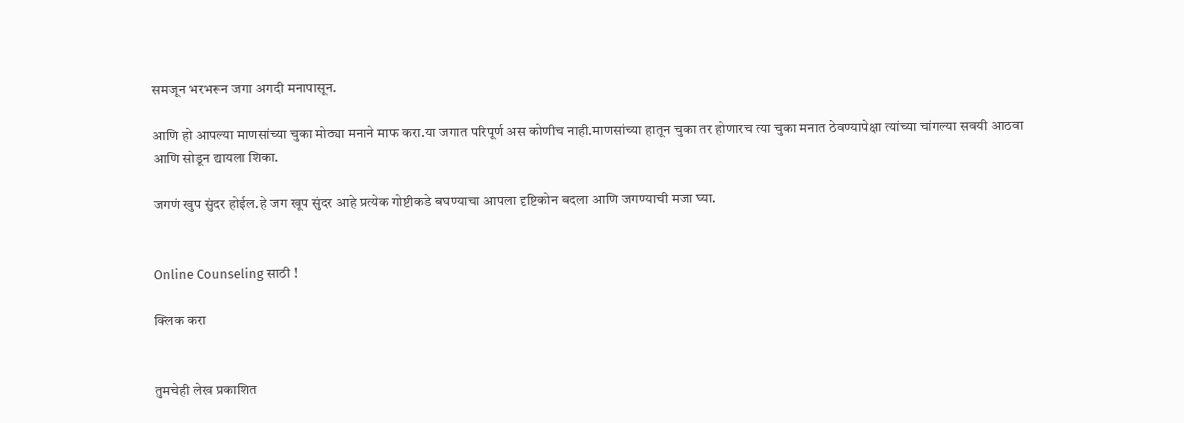समजून भरभरून जगा अगदी मनापासून.

आणि हो आपल्या माणसांच्या चुका मोठ्या मनाने माफ करा.या जगात परिपूर्ण अस कोणीच नाही.माणसांच्या हातून चुका तर होणारच त्या चुका मनात ठेवण्यापेक्षा त्यांच्या चांगल्या सवयी आठवा आणि सोडून द्यायला शिका.

जगणं खुप सुंदर होईल.हे जग खूप सुंदर आहे प्रत्येक गोष्टीकडे बघण्याचा आपला दृष्टिकोन बदला आणि जगण्याची मजा घ्या.


Online Counseling साठी !

क्लिक करा


तुमचेही लेख प्रकाशित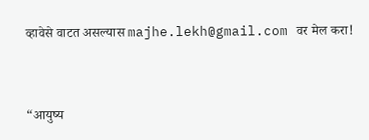व्हावेसे वाटत असल्यास majhe.lekh@gmail.com वर मेल करा!


“आयुष्य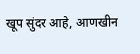खूप सुंदर आहे, आणखीन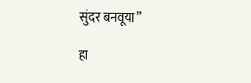सुंदर बनवूया”

हा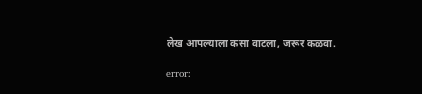लेख आपल्याला कसा वाटला, जरूर कळवा.

error: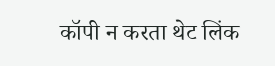कॉपी न करता थेट लिंक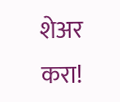शेअर करा!